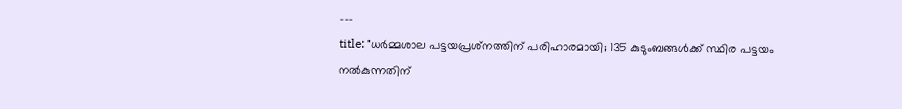---
title: "ധർമ്മശാല പട്ടയപ്രശ്‍നത്തിന് പരിഹാരമായി; 135 കുടുംബങ്ങൾക്ക് സ്ഥിര പട്ടയം നൽകുന്നതിന്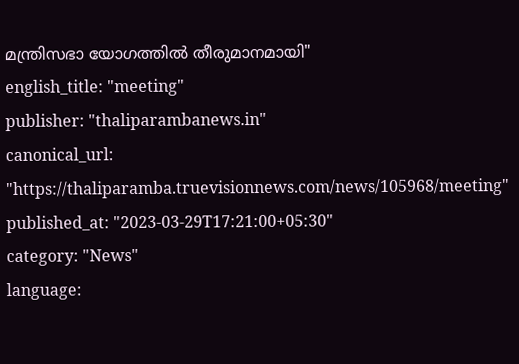മന്ത്രിസഭാ യോഗത്തിൽ തീരുമാനമായി"
english_title: "meeting"
publisher: "thaliparambanews.in"
canonical_url: "https://thaliparamba.truevisionnews.com/news/105968/meeting"
published_at: "2023-03-29T17:21:00+05:30"
category: "News"
language: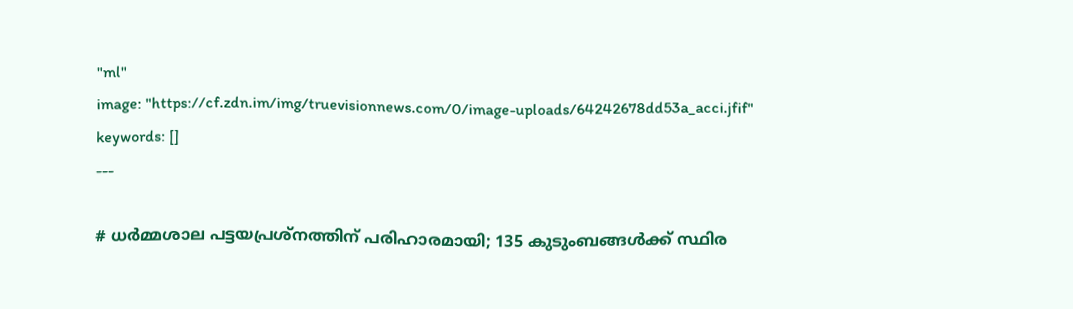"ml"
image: "https://cf.zdn.im/img/truevisionnews.com/0/image-uploads/64242678dd53a_acci.jfif"
keywords: []
---

# ധർമ്മശാല പട്ടയപ്രശ്‍നത്തിന് പരിഹാരമായി; 135 കുടുംബങ്ങൾക്ക് സ്ഥിര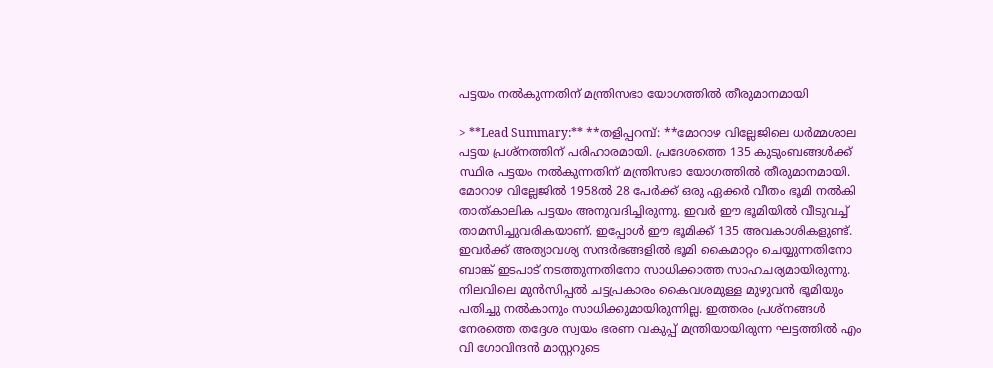പട്ടയം നൽകുന്നതിന് മന്ത്രിസഭാ യോഗത്തിൽ തീരുമാനമായി

> **Lead Summary:** **തളിപ്പറമ്പ്: **മോറാഴ വില്ലേജിലെ ധർമ്മശാല പട്ടയ പ്രശ്നത്തിന് പരിഹാരമായി. പ്രദേശത്തെ 135 കുടുംബങ്ങൾക്ക് സ്ഥിര പട്ടയം നൽകുന്നതിന് മന്ത്രിസഭാ യോഗത്തിൽ തീരുമാനമായി. മോറാഴ വില്ലേജിൽ 1958ൽ 28 പേർക്ക് ഒരു ഏക്കർ വീതം ഭൂമി നൽകി താത്കാലിക പട്ടയം അനുവദിച്ചിരുന്നു. ഇവർ ഈ ഭൂമിയിൽ വീടുവച്ച് താമസിച്ചുവരികയാണ്. ഇപ്പോൾ ഈ ഭൂമിക്ക് 135 അവകാശികളുണ്ട്. ഇവർക്ക് അത്യാവശ്യ സന്ദർഭങ്ങളിൽ ഭൂമി കൈമാറ്റം ചെയ്യുന്നതിനോ ബാങ്ക് ഇടപാട് നടത്തുന്നതിനോ സാധിക്കാത്ത സാഹചര്യമായിരുന്നു. നിലവിലെ മുൻസിപ്പൽ ചട്ടപ്രകാരം കൈവശമുള്ള മുഴുവൻ ഭൂമിയും പതിച്ചു നൽകാനും സാധിക്കുമായിരുന്നില്ല. ഇത്തരം പ്രശ്നങ്ങൾ നേരത്തെ തദ്ദേശ സ്വയം ഭരണ വകുപ്പ് മന്ത്രിയായിരുന്ന ഘട്ടത്തിൽ എം വി ഗോവിന്ദൻ മാസ്റ്ററുടെ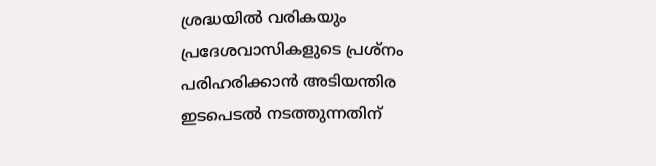ശ്രദ്ധയിൽ വരികയും പ്രദേശവാസികളുടെ പ്രശ്‍നം പരിഹരിക്കാൻ അടിയന്തിര ഇടപെടൽ നടത്തുന്നതിന്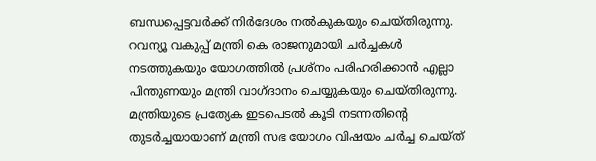ബന്ധപ്പെട്ടവർക്ക് നിർദേശം നൽകുകയും ചെയ്തിരുന്നു. റവന്യൂ വകുപ്പ് മന്ത്രി കെ രാജനുമായി ചർച്ചകൾ നടത്തുകയും യോഗത്തിൽ പ്രശ്‍നം പരിഹരിക്കാൻ എല്ലാ പിന്തുണയും മന്ത്രി വാഗ്ദാനം ചെയ്യുകയും ചെയ്തിരുന്നു. മന്ത്രിയുടെ പ്രത്യേക ഇടപെടൽ കൂടി നടന്നതിന്റെ തുടർച്ചയായാണ് മന്ത്രി സഭ യോഗം വിഷയം ചർച്ച ചെയ്ത്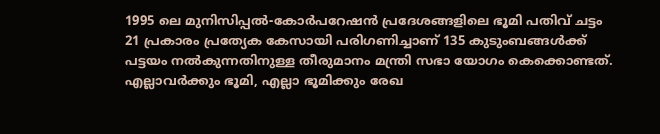1995 ലെ മുനിസിപ്പൽ-കോർപറേഷൻ പ്രദേശങ്ങളിലെ ഭൂമി പതിവ് ചട്ടം 21 പ്രകാരം പ്രത്യേക കേസായി പരിഗണിച്ചാണ് 135 കുടുംബങ്ങൾക്ക് പട്ടയം നൽകുന്നതിനുള്ള തീരുമാനം മന്ത്രി സഭാ യോഗം കെക്കൊണ്ടത്. എല്ലാവർക്കും ഭൂമി, എല്ലാ ഭൂമിക്കും രേഖ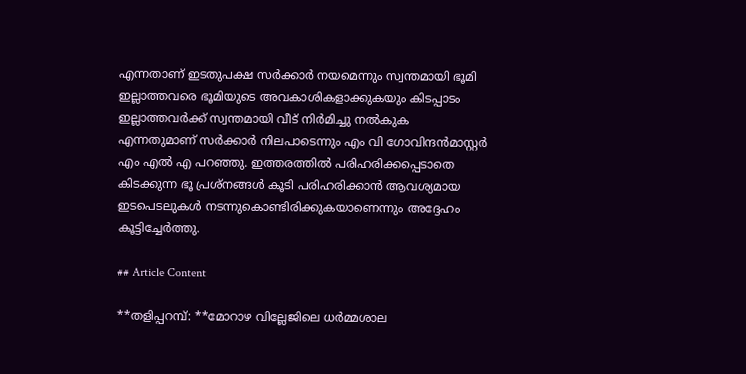എന്നതാണ് ഇടതുപക്ഷ സർക്കാർ നയമെന്നും സ്വന്തമായി ഭൂമി ഇല്ലാത്തവരെ ഭൂമിയുടെ അവകാശികളാക്കുകയും കിടപ്പാടം ഇല്ലാത്തവർക്ക് സ്വന്തമായി വീട് നിർമിച്ചു നൽകുക എന്നതുമാണ് സർക്കാർ നിലപാടെന്നും എം വി ഗോവിന്ദൻമാസ്റ്റർ എം എൽ എ പറഞ്ഞു. ഇത്തരത്തിൽ പരിഹരിക്കപ്പെടാതെ കിടക്കുന്ന ഭൂ പ്രശ്നങ്ങൾ കൂടി പരിഹരിക്കാൻ ആവശ്യമായ ഇടപെടലുകൾ നടന്നുകൊണ്ടിരിക്കുകയാണെന്നും അദ്ദേഹം കൂട്ടിച്ചേർത്തു.

## Article Content

**തളിപ്പറമ്പ്: **മോറാഴ വില്ലേജിലെ ധർമ്മശാല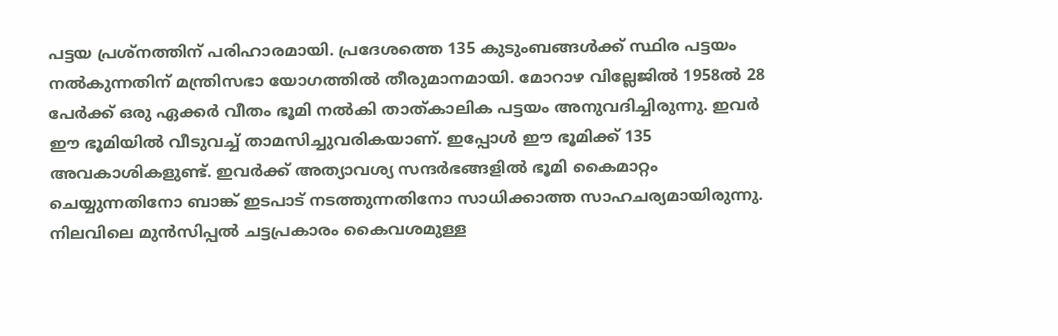പട്ടയ പ്രശ്നത്തിന് പരിഹാരമായി. പ്രദേശത്തെ 135 കുടുംബങ്ങൾക്ക് സ്ഥിര പട്ടയം നൽകുന്നതിന് മന്ത്രിസഭാ യോഗത്തിൽ തീരുമാനമായി. മോറാഴ വില്ലേജിൽ 1958ൽ 28 പേർക്ക് ഒരു ഏക്കർ വീതം ഭൂമി നൽകി താത്കാലിക പട്ടയം അനുവദിച്ചിരുന്നു. ഇവർ ഈ ഭൂമിയിൽ വീടുവച്ച് താമസിച്ചുവരികയാണ്. ഇപ്പോൾ ഈ ഭൂമിക്ക് 135 അവകാശികളുണ്ട്. ഇവർക്ക് അത്യാവശ്യ സന്ദർഭങ്ങളിൽ ഭൂമി കൈമാറ്റം ചെയ്യുന്നതിനോ ബാങ്ക് ഇടപാട് നടത്തുന്നതിനോ സാധിക്കാത്ത സാഹചര്യമായിരുന്നു. നിലവിലെ മുൻസിപ്പൽ ചട്ടപ്രകാരം കൈവശമുള്ള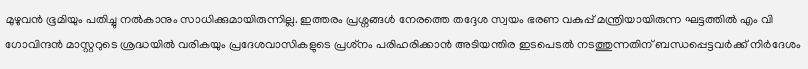മുഴുവൻ ഭൂമിയും പതിച്ചു നൽകാനും സാധിക്കുമായിരുന്നില്ല. ഇത്തരം പ്രശ്നങ്ങൾ നേരത്തെ തദ്ദേശ സ്വയം ഭരണ വകുപ്പ് മന്ത്രിയായിരുന്ന ഘട്ടത്തിൽ എം വി ഗോവിന്ദൻ മാസ്റ്ററുടെ ശ്രദ്ധയിൽ വരികയും പ്രദേശവാസികളുടെ പ്രശ്‍നം പരിഹരിക്കാൻ അടിയന്തിര ഇടപെടൽ നടത്തുന്നതിന് ബന്ധപ്പെട്ടവർക്ക് നിർദേശം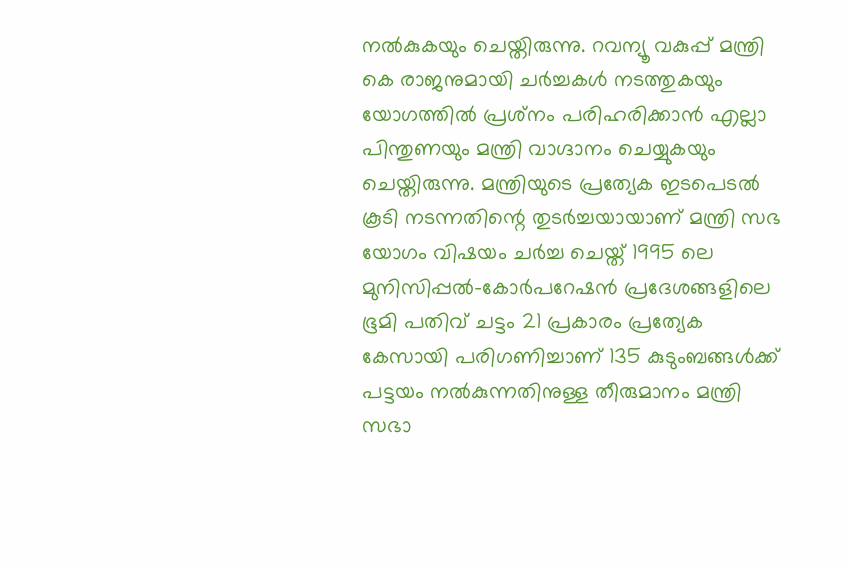നൽകുകയും ചെയ്തിരുന്നു. റവന്യൂ വകുപ്പ് മന്ത്രി കെ രാജനുമായി ചർച്ചകൾ നടത്തുകയും യോഗത്തിൽ പ്രശ്‍നം പരിഹരിക്കാൻ എല്ലാ പിന്തുണയും മന്ത്രി വാഗ്ദാനം ചെയ്യുകയും ചെയ്തിരുന്നു. മന്ത്രിയുടെ പ്രത്യേക ഇടപെടൽ കൂടി നടന്നതിന്റെ തുടർച്ചയായാണ് മന്ത്രി സഭ യോഗം വിഷയം ചർച്ച ചെയ്ത് 1995 ലെ മുനിസിപ്പൽ-കോർപറേഷൻ പ്രദേശങ്ങളിലെ ഭൂമി പതിവ് ചട്ടം 21 പ്രകാരം പ്രത്യേക കേസായി പരിഗണിച്ചാണ് 135 കുടുംബങ്ങൾക്ക് പട്ടയം നൽകുന്നതിനുള്ള തീരുമാനം മന്ത്രി സഭാ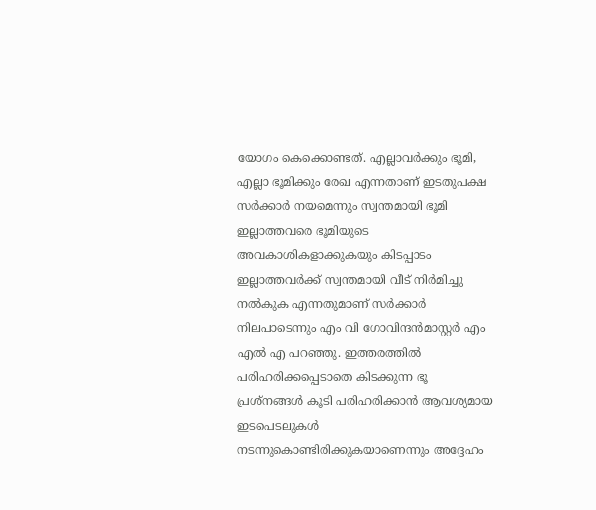യോഗം കെക്കൊണ്ടത്. എല്ലാവർക്കും ഭൂമി, എല്ലാ ഭൂമിക്കും രേഖ എന്നതാണ് ഇടതുപക്ഷ സർക്കാർ നയമെന്നും സ്വന്തമായി ഭൂമി ഇല്ലാത്തവരെ ഭൂമിയുടെ അവകാശികളാക്കുകയും കിടപ്പാടം ഇല്ലാത്തവർക്ക് സ്വന്തമായി വീട് നിർമിച്ചു നൽകുക എന്നതുമാണ് സർക്കാർ നിലപാടെന്നും എം വി ഗോവിന്ദൻമാസ്റ്റർ എം എൽ എ പറഞ്ഞു. ഇത്തരത്തിൽ പരിഹരിക്കപ്പെടാതെ കിടക്കുന്ന ഭൂ പ്രശ്നങ്ങൾ കൂടി പരിഹരിക്കാൻ ആവശ്യമായ ഇടപെടലുകൾ നടന്നുകൊണ്ടിരിക്കുകയാണെന്നും അദ്ദേഹം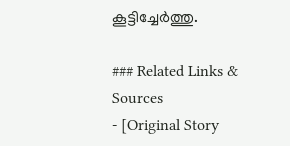കൂട്ടിച്ചേർത്തു.

### Related Links & Sources
- [Original Story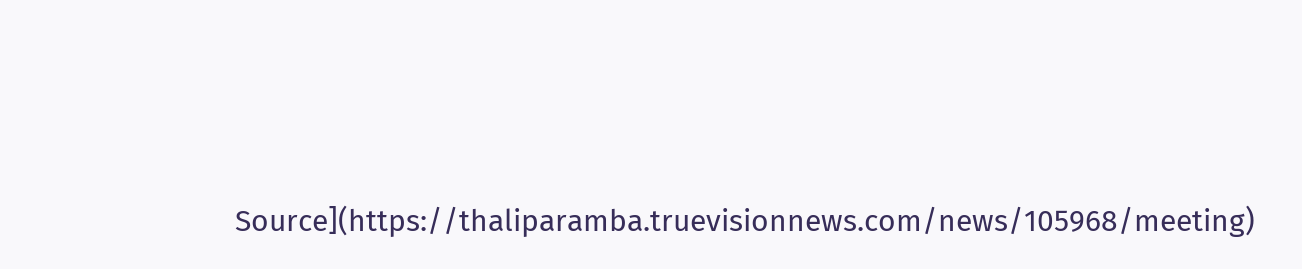Source](https://thaliparamba.truevisionnews.com/news/105968/meeting)